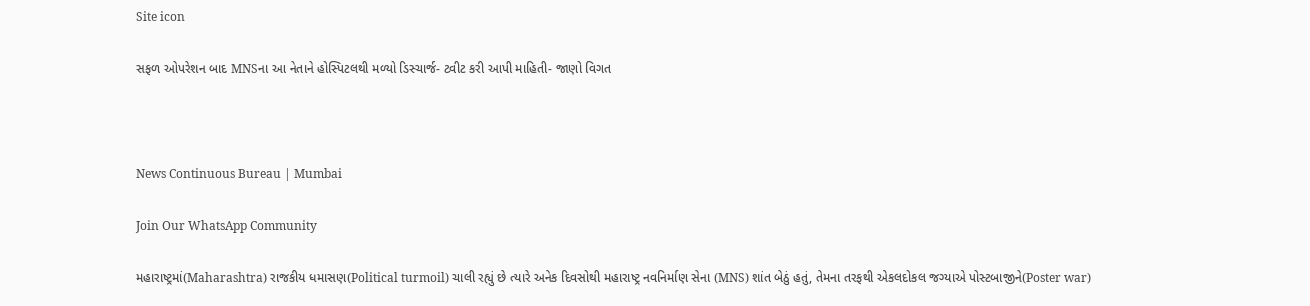Site icon

સફળ ઓપરેશન બાદ MNSના આ નેતાને હોસ્પિટલથી મળ્યો ડિસ્ચાર્જ- ટ્વીટ કરી આપી માહિતી- જાણો વિગત



News Continuous Bureau | Mumbai

Join Our WhatsApp Community

મહારાષ્ટ્રમાં(Maharashtra) રાજકીય ધમાસણ(Political turmoil) ચાલી રહ્યું છે ત્યારે અનેક દિવસોથી મહારાષ્ટ્ર નવનિર્માણ સેના (MNS) શાંત બેઠું હતું, તેમના તરફથી એકલદોકલ જગ્યાએ પોસ્ટબાજીને(Poster war)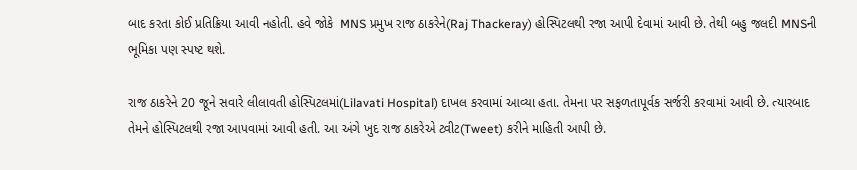બાદ કરતા કોઈ પ્રતિક્રિયા આવી નહોતી. હવે જોકે  MNS પ્રમુખ રાજ ઠાકરેને(Raj Thackeray) હોસ્પિટલથી રજા આપી દેવામાં આવી છે. તેથી બહુ જલદી MNSની ભૂમિકા પણ સ્પષ્ટ થશે.

રાજ ઠાકરેને 20 જૂને સવારે લીલાવતી હોસ્પિટલમાં(Lilavati Hospital) દાખલ કરવામાં આવ્યા હતા. તેમના પર સફળતાપૂર્વક સર્જરી કરવામાં આવી છે. ત્યારબાદ તેમને હોસ્પિટલથી રજા આપવામાં આવી હતી. આ અંગે ખુદ રાજ ઠાકરેએ ટ્વીટ(Tweet) કરીને માહિતી આપી છે.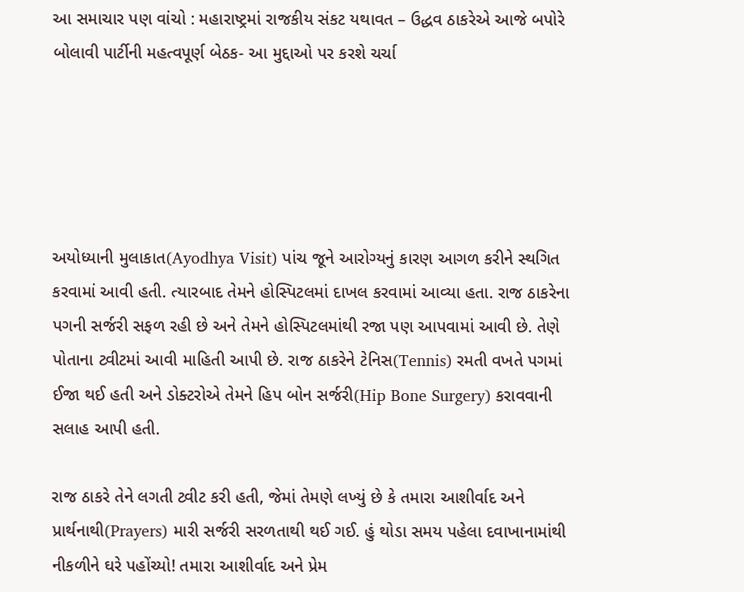આ સમાચાર પણ વાંચો : મહારાષ્ટ્રમાં રાજકીય સંકટ યથાવત – ઉદ્ધવ ઠાકરેએ આજે બપોરે બોલાવી પાર્ટીની મહત્વપૂર્ણ બેઠક- આ મુદ્દાઓ પર કરશે ચર્ચા





અયોધ્યાની મુલાકાત(Ayodhya Visit) પાંચ જૂને આરોગ્યનું કારણ આગળ કરીને સ્થગિત કરવામાં આવી હતી. ત્યારબાદ તેમને હોસ્પિટલમાં દાખલ કરવામાં આવ્યા હતા. રાજ ઠાકરેના પગની સર્જરી સફળ રહી છે અને તેમને હોસ્પિટલમાંથી રજા પણ આપવામાં આવી છે. તેણે પોતાના ટ્વીટમાં આવી માહિતી આપી છે. રાજ ઠાકરેને ટેનિસ(Tennis) રમતી વખતે પગમાં ઈજા થઈ હતી અને ડોક્ટરોએ તેમને હિપ બોન સર્જરી(Hip Bone Surgery) કરાવવાની સલાહ આપી હતી.

રાજ ઠાકરે તેને લગતી ટ્વીટ કરી હતી, જેમાં તેમણે લખ્યું છે કે તમારા આશીર્વાદ અને પ્રાર્થનાથી(Prayers) મારી સર્જરી સરળતાથી થઈ ગઈ. હું થોડા સમય પહેલા દવાખાનામાંથી નીકળીને ઘરે પહોંચ્યો! તમારા આશીર્વાદ અને પ્રેમ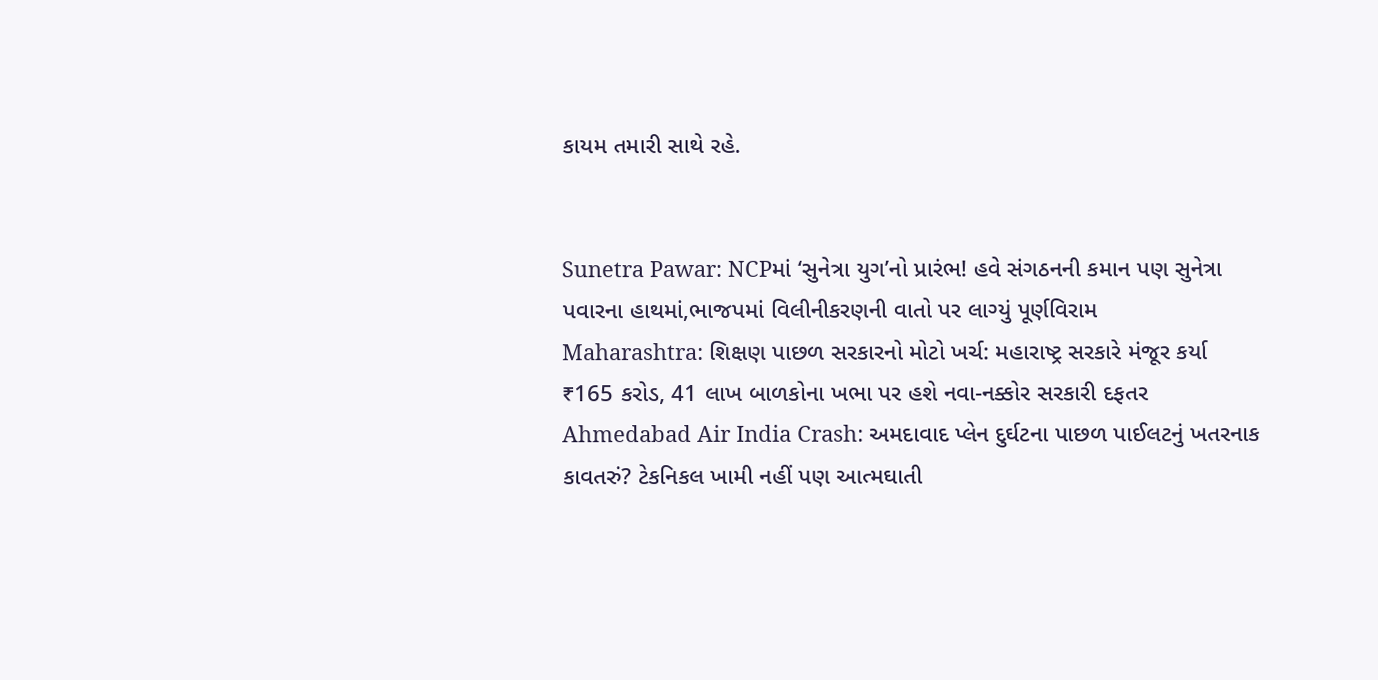કાયમ તમારી સાથે રહે.


Sunetra Pawar: NCPમાં ‘સુનેત્રા યુગ’નો પ્રારંભ! હવે સંગઠનની કમાન પણ સુનેત્રા પવારના હાથમાં,ભાજપમાં વિલીનીકરણની વાતો પર લાગ્યું પૂર્ણવિરામ
Maharashtra: શિક્ષણ પાછળ સરકારનો મોટો ખર્ચ: મહારાષ્ટ્ર સરકારે મંજૂર કર્યા ₹165 કરોડ, 41 લાખ બાળકોના ખભા પર હશે નવા-નક્કોર સરકારી દફતર
Ahmedabad Air India Crash: અમદાવાદ પ્લેન દુર્ઘટના પાછળ પાઈલટનું ખતરનાક કાવતરું? ટેકનિકલ ખામી નહીં પણ આત્મઘાતી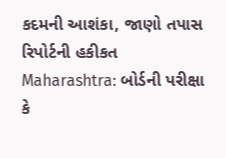કદમની આશંકા, જાણો તપાસ રિપોર્ટની હકીકત
Maharashtra: બોર્ડની પરીક્ષા કે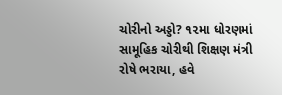ચોરીનો અડ્ડો? ૧૨મા ધોરણમાં સામૂહિક ચોરીથી શિક્ષણ મંત્રી રોષે ભરાયા, હવે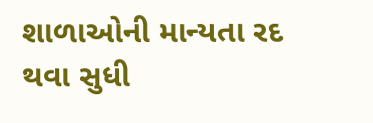શાળાઓની માન્યતા રદ થવા સુધી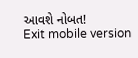આવશે નોબત!
Exit mobile version